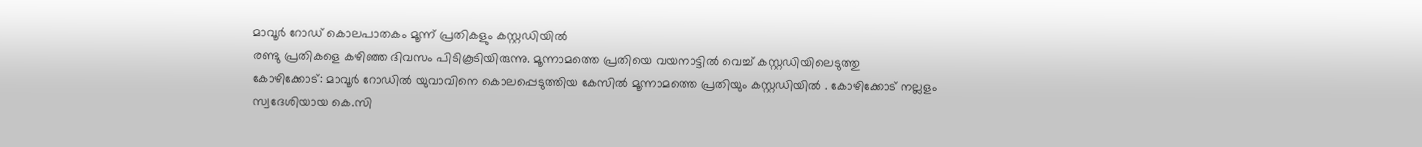മാവൂർ റോഡ് കൊലപാതകം മൂന്ന് പ്രതികളും കസ്റ്റഡിയിൽ
രണ്ടു പ്രതികളെ കഴിഞ്ഞ ദിവസം പിടികൂടിയിരുന്നു. മൂന്നാമത്തെ പ്രതിയെ വയനാട്ടിൽ വെച്ച് കസ്റ്റഡിയിലെടുത്തു
കോഴിക്കോട്: മാവൂർ റോഡിൽ യുവാവിനെ കൊലപ്പെടുത്തിയ കേസിൽ മൂന്നാമത്തെ പ്രതിയും കസ്റ്റഡിയിൽ . കോഴിക്കോട് നല്ലളം സ്വദേശിയായ കെ.സി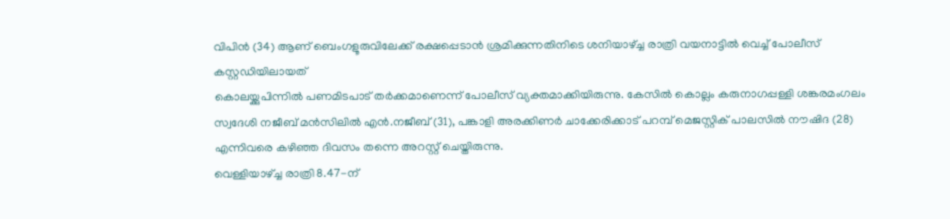വിപിൻ (34) ആണ് ബെംഗളൂരുവിലേക്ക് രക്ഷപ്പെടാൻ ശ്രമിക്കുന്നതിനിടെ ശനിയാഴ്ച്ച രാത്രി വയനാട്ടിൽ വെച്ച് പോലീസ് കസ്റ്റഡിയിലായത്
കൊലയ്ക്കുപിന്നിൽ പണമിടപാട് തർക്കമാണെന്ന് പോലീസ് വ്യക്തമാക്കിയിരുന്നു. കേസിൽ കൊല്ലം കരുനാഗപ്പള്ളി ശങ്കരമംഗലം സ്വദേശി നജീബ് മൻസിലിൽ എൻ.നജീബ് (31), പങ്കാളി അരക്കിണർ ചാക്കേരിക്കാട് പറമ്പ് മെജസ്റ്റിക് പാലസിൽ നൗഷിദ (28) എന്നിവരെ കഴിഞ്ഞ ദിവസം തന്നെ അറസ്റ്റ് ചെയ്തിരുന്നു.
വെള്ളിയാഴ്ച്ച രാത്രി 8.47-ന്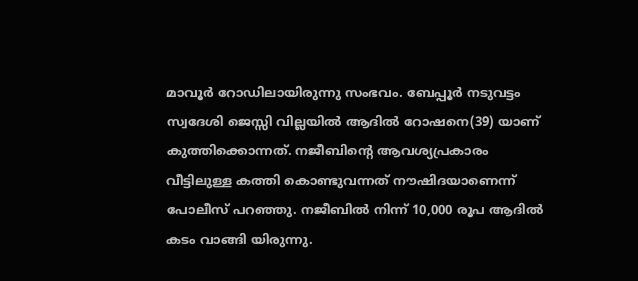മാവൂർ റോഡിലായിരുന്നു സംഭവം. ബേപ്പൂർ നടുവട്ടം സ്വദേശി ജെസ്സി വില്ലയിൽ ആദിൽ റോഷനെ(39) യാണ് കുത്തിക്കൊന്നത്. നജീബിന്റെ ആവശ്യപ്രകാരം വീട്ടിലുള്ള കത്തി കൊണ്ടുവന്നത് നൗഷിദയാണെന്ന് പോലീസ് പറഞ്ഞു. നജീബിൽ നിന്ന് 10,000 രൂപ ആദിൽ കടം വാങ്ങി യിരുന്നു.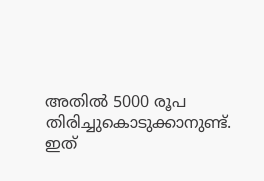അതിൽ 5000 രൂപ തിരിച്ചുകൊടുക്കാനുണ്ട്. ഇത്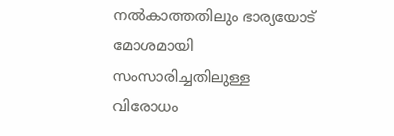നൽകാത്തതിലും ഭാര്യയോട് മോശമായി സംസാരിച്ചതിലുള്ള വിരോധം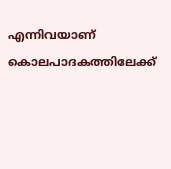എന്നിവയാണ് കൊലപാദകത്തിലേക്ക്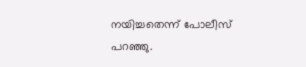നയിച്ചതെന്ന് പോലീസ് പറഞ്ഞു.